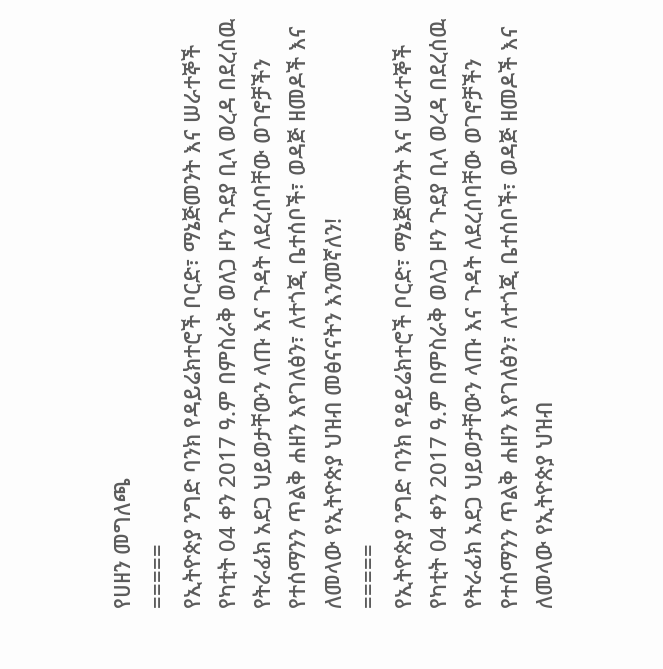የሀዘን መግለጫ
=====
የኢትዮጵያ ንግድ ባንክ የዳይሬክተሮች ቦርድ፣ ማኔጅመንት እና ሠራተኞች የካቲት 04 ቀን 2017 ዓ.ም በምስራቅ ወለጋ ዞን ጉደያ ቢላ ወረዳ በደረሰዉ የትራፊክ አደጋ ህይወታቸውን ላጡ እና ጉዳት ለደረሰባቸው ወገኖቻችን የተሰማንን ጥልቅ ሐዘን እየገለፅን፣ ለተጎጂ ቤተሰቦች፣ ወዳጅ ዘመዶች እና ለመላው የኢትዮጵያ ህዝብ መፅናናትን እንመኛለን!
=====
የኢትዮጵያ ንግድ ባንክ የዳይሬክተሮች ቦርድ፣ ማኔጅመንት እና ሠራተኞች የካቲት 04 ቀን 2017 ዓ.ም በምስራቅ ወለጋ ዞን ጉደያ ቢላ ወረዳ በደረሰዉ የትራፊክ አደጋ ህይወታቸውን ላጡ እና ጉዳት ለደረሰባቸው ወገኖቻችን የተሰማንን ጥልቅ ሐዘን እየገለፅን፣ ለተጎጂ ቤተሰቦች፣ ወዳጅ ዘመዶች እና ለመላው የኢትዮጵያ ህዝብ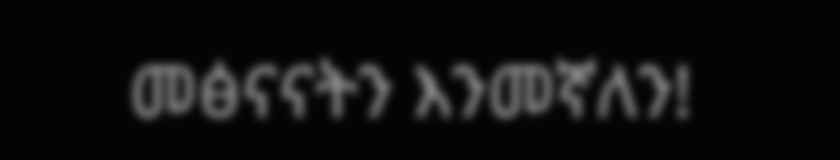መፅናናትን እንመኛለን!